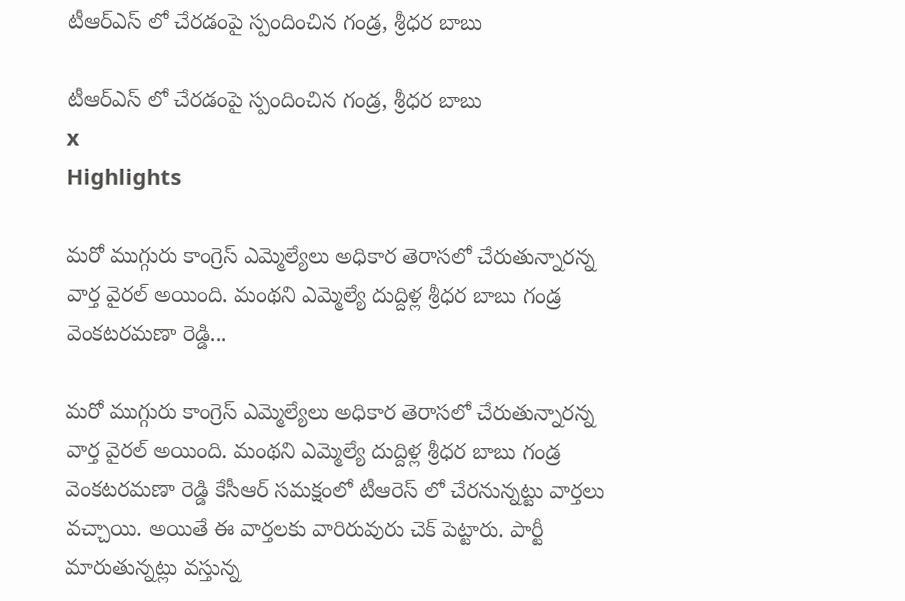టీఆర్ఎస్ లో చేరడంపై స్పందించిన గండ్ర, శ్రీధర బాబు

టీఆర్ఎస్ లో చేరడంపై స్పందించిన గండ్ర, శ్రీధర బాబు
x
Highlights

మరో ముగ్గురు కాంగ్రెస్ ఎమ్మెల్యేలు అధికార తెరాసలో చేరుతున్నారన్న వార్త వైరల్ అయింది. మంథని ఎమ్మెల్యే దుద్దిళ్ల శ్రీధర బాబు గండ్ర వెంకటరమణా రెడ్డి...

మరో ముగ్గురు కాంగ్రెస్ ఎమ్మెల్యేలు అధికార తెరాసలో చేరుతున్నారన్న వార్త వైరల్ అయింది. మంథని ఎమ్మెల్యే దుద్దిళ్ల శ్రీధర బాబు గండ్ర వెంకటరమణా రెడ్డి కేసీఆర్ సమక్షంలో టీఆరెస్ లో చేరనున్నట్టు వార్తలు వచ్చాయి. అయితే ఈ వార్తలకు వారిరువురు చెక్ పెట్టారు. పార్టీ మారుతున్నట్లు వస్తున్న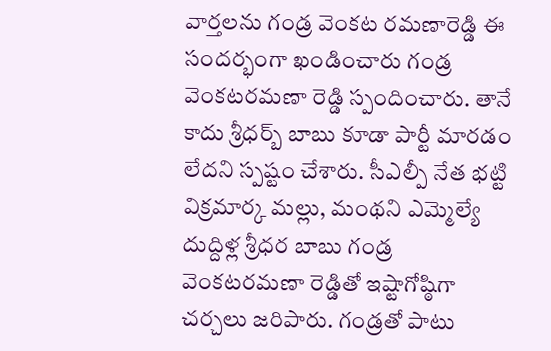వార్తలను గండ్ర వెంకట రమణారెడ్డి ఈ సందర్భంగా ఖండించారు గండ్ర వెంకటరమణా రెడ్డి స్పందించారు. తానే కాదు శ్రీధర్బ్ బాబు కూడా పార్టీ మారడం లేదని స్పష్టం చేశారు. సీఎల్పీ నేత భట్టి విక్రమార్క మల్లు, మంథని ఎమ్మెల్యే దుద్దిళ్ల శ్రీధర బాబు గండ్ర వెంకటరమణా రెడ్డితో ఇష్టాగోష్ఠిగా చర్చలు జరిపారు. గండ్రతో పాటు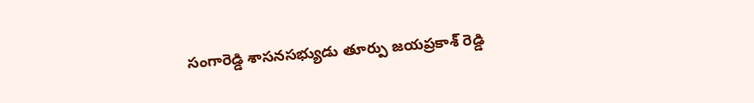సంగారెడ్డి శాసనసభ్యుడు తూర్పు జయప్రకాశ్ రెడ్డి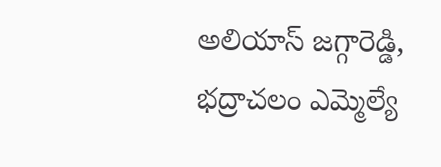అలియాస్ జగ్గారెడ్డి, భద్రాచలం ఎమ్మెల్యే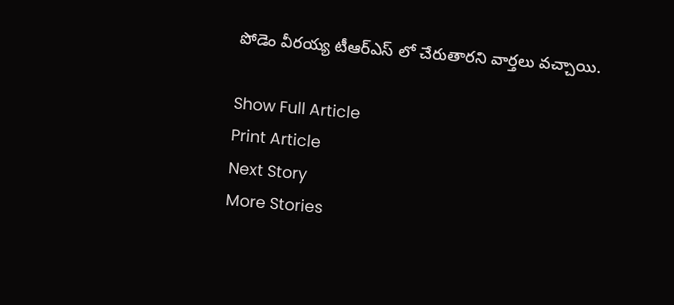పోడెం వీరయ్య టీఆర్ఎస్ లో చేరుతారని వార్తలు వచ్చాయి.

Show Full Article
Print Article
Next Story
More Stories